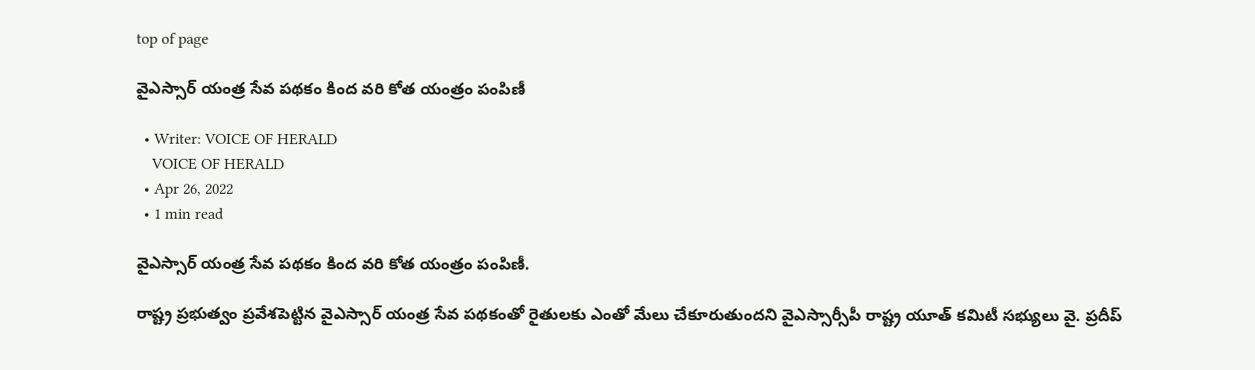top of page

వైఎస్సార్ యంత్ర సేవ పథకం కింద వరి కోత యంత్రం పంపిణీ

  • Writer: VOICE OF HERALD
    VOICE OF HERALD
  • Apr 26, 2022
  • 1 min read

వైఎస్సార్ యంత్ర సేవ పథకం కింద వరి కోత యంత్రం పంపిణీ.

రాష్ట్ర ప్రభుత్వం ప్రవేశపెట్టిన వైఎస్సార్ యంత్ర సేవ పథకంతో రైతులకు ఎంతో మేలు చేకూరుతుందని వైఎస్సార్సీపీ రాష్ట్ర యూత్ కమిటీ సభ్యులు వై. ప్రదీప్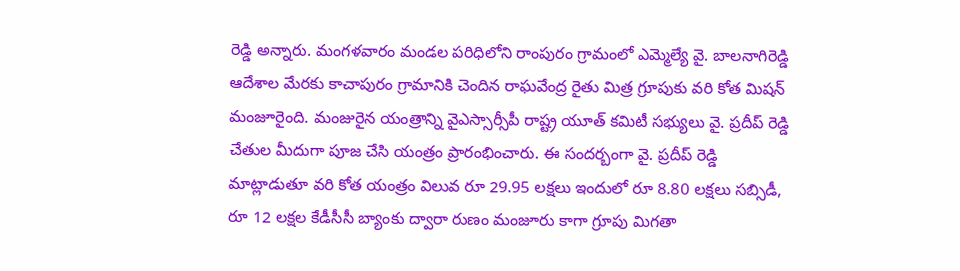రెడ్డి అన్నారు. మంగళవారం మండల పరిధిలోని రాంపురం గ్రామంలో ఎమ్మెల్యే వై. బాలనాగిరెడ్డి ఆదేశాల మేరకు కాచాపురం గ్రామానికి చెందిన రాఘవేంద్ర రైతు మిత్ర గ్రూపుకు వరి కోత మిషన్ మంజూరైంది. మంజురైన యంత్రాన్ని వైఎస్సార్సీపీ రాష్ట్ర యూత్ కమిటీ సభ్యులు వై. ప్రదీప్ రెడ్డి చేతుల మీదుగా పూజ చేసి యంత్రం ప్రారంభించారు. ఈ సందర్బంగా వై. ప్రదీప్ రెడ్డి మాట్లాడుతూ వరి కోత యంత్రం విలువ రూ 29.95 లక్షలు ఇందులో రూ 8.80 లక్షలు సబ్సిడీ, రూ 12 లక్షల కేడీసీసీ బ్యాంకు ద్వారా రుణం మంజూరు కాగా గ్రూపు మిగతా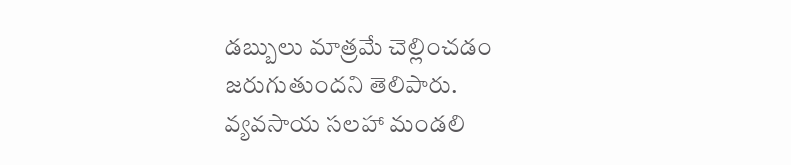డబ్బులు మాత్రమే చెల్లించడం జరుగుతుందని తెలిపారు. వ్యవసాయ సలహా మండలి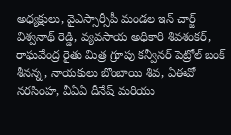అధ్యక్షులు, వైఎస్సార్సీపీ మండల ఇన్ చార్జ్ విశ్వనాథ్ రెడ్డి, వ్యవసాయ అధికారి శివశంకర్, రాఘవేంద్ర రైతు మిత్ర గ్రూపు కన్వీనర్ పెట్రోల్ బంక్ శీనన్న, నాయకులు బొంబాయి శివ, ఏఈవో నరసింహ, వీఏఏ దీనేష్ మరియు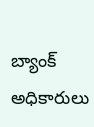బ్యాంక్ అధికారులు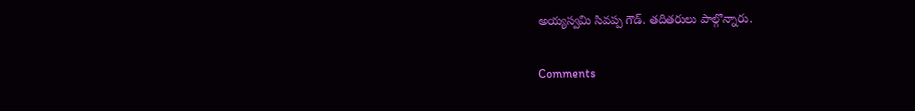అయ్యస్వమి సివప్ప గౌడ్. తదితరులు పాల్గొన్నారు.

Comments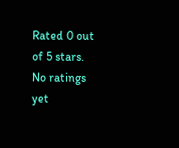Rated 0 out of 5 stars.
No ratings yet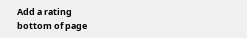Add a rating
bottom of page